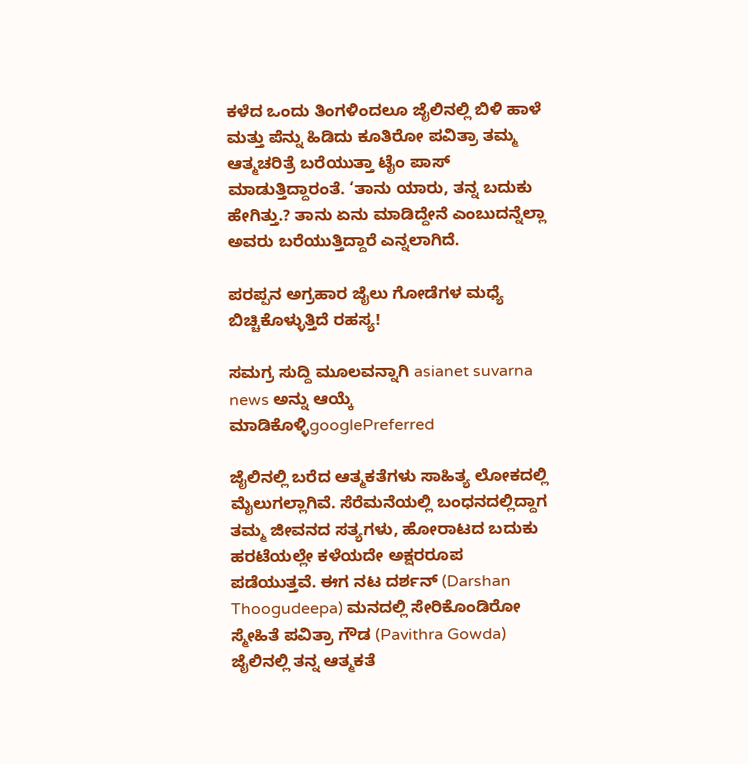ಕಳೆದ ಒಂದು ತಿಂಗಳಿಂದಲೂ ಜೈಲಿನಲ್ಲಿ ಬಿಳಿ ಹಾಳೆ ಮತ್ತು ಪೆನ್ನು ಹಿಡಿದು ಕೂತಿರೋ ಪವಿತ್ರಾ ತಮ್ಮ ಆತ್ಮಚರಿತ್ರೆ ಬರೆಯುತ್ತಾ ಟೈಂ ಪಾಸ್ ಮಾಡುತ್ತಿದ್ದಾರಂತೆ. ‘ತಾನು ಯಾರು, ತನ್ನ ಬದುಕು ಹೇಗಿತ್ತು.? ತಾನು ಏನು ಮಾಡಿದ್ದೇನೆ ಎಂಬುದನ್ನೆಲ್ಲಾ ಅವರು ಬರೆಯುತ್ತಿದ್ದಾರೆ ಎನ್ನಲಾಗಿದೆ.

ಪರಪ್ಪನ ಅಗ್ರಹಾರ ಜೈಲು ಗೋಡೆಗಳ ಮಧ್ಯೆ ಬಿಚ್ಚಿಕೊಳ್ಳುತ್ತಿದೆ ರಹಸ್ಯ!

ಸಮಗ್ರ ಸುದ್ದಿ ಮೂಲವನ್ನಾಗಿ asianet suvarna news ಅನ್ನು ಆಯ್ಕೆ ಮಾಡಿಕೊಳ್ಳಿgooglePreferred

ಜೈಲಿನಲ್ಲಿ ಬರೆದ ಆತ್ಮಕತೆಗಳು ಸಾಹಿತ್ಯ ಲೋಕದಲ್ಲಿ ಮೈಲುಗಲ್ಲಾಗಿವೆ. ಸೆರೆಮನೆಯಲ್ಲಿ ಬಂಧನದಲ್ಲಿದ್ದಾಗ ತಮ್ಮ ಜೀವನದ ಸತ್ಯಗಳು, ಹೋರಾಟದ ಬದುಕು ಹರಟೆಯಲ್ಲೇ ಕಳೆಯದೇ ಅಕ್ಷರರೂಪ ಪಡೆಯುತ್ತವೆ. ಈಗ ನಟ ದರ್ಶನ್ (Darshan Thoogudeepa) ಮನದಲ್ಲಿ ಸೇರಿಕೊಂಡಿರೋ ಸ್ಮೇಹಿತೆ ಪವಿತ್ರಾ ಗೌಡ (Pavithra Gowda) ಜೈಲಿನಲ್ಲಿ ತನ್ನ ಆತ್ಮಕತೆ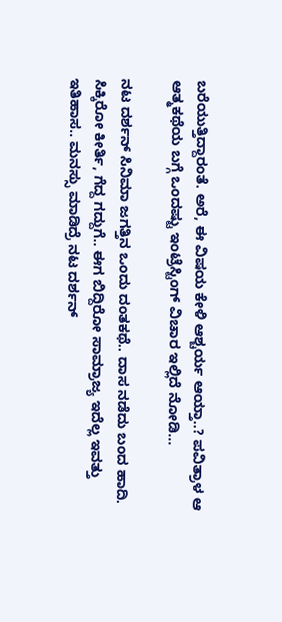ಬರೆಯುತ್ತಿದ್ದಾರಂತೆ. ಅರೆ, ಈ ವಿಷಯ ಕೇಳಿ ಆಶ್ಚರ್ಯ ಆಯ್ತಾ..? ಪವಿತ್ರಾಳ ಆ ಆತ್ಮಕಥೆಯ ಬಗ್ಗೆ ಒಂದಷ್ಟು ಇಂಟ್ರೆಸ್ಟಿಂಗ್ ವಿಚಾರ ಇಲ್ಲಿದೆ ನೋಡಿ...

ನಟ ದರ್ಶನ್ ಸಿನಿಮಾ ಜಗತ್ತಿನ ಒಂದು ದಂತಕಥೆ.. ದಾಸ ನಡೆದು ಬಂದ ಹಾದಿ. ಸಿಕ್ಕಿರೋ ಕೀರ್ತಿ, ಗೆದ್ದ ಗದ್ದುಗೆ.. ಈಗ ಬಿದ್ದಿರೋ ಸಾಮ್ರಾಜ್ಯ ಇದೆಲ್ಲ ಇವತ್ತು ಇತಿಹಾಸ.. ಮನಸ್ಸು ಮಾಡಿದ್ರೆ ನಟ ದರ್ಶನ್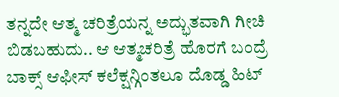ತನ್ನದೇ ಆತ್ಮ ಚರಿತ್ರೆಯನ್ನ ಅದ್ಭುತವಾಗಿ ಗೀಚಿ ಬಿಡಬಹುದು.. ಆ ಆತ್ಮಚರಿತ್ರೆ ಹೊರಗೆ ಬಂದ್ರೆ ಬಾಕ್ಸ್‌ ಆಫೀಸ್ ಕಲೆಕ್ಷನ್ಗಿಂತಲೂ ದೊಡ್ಡ ಹಿಟ್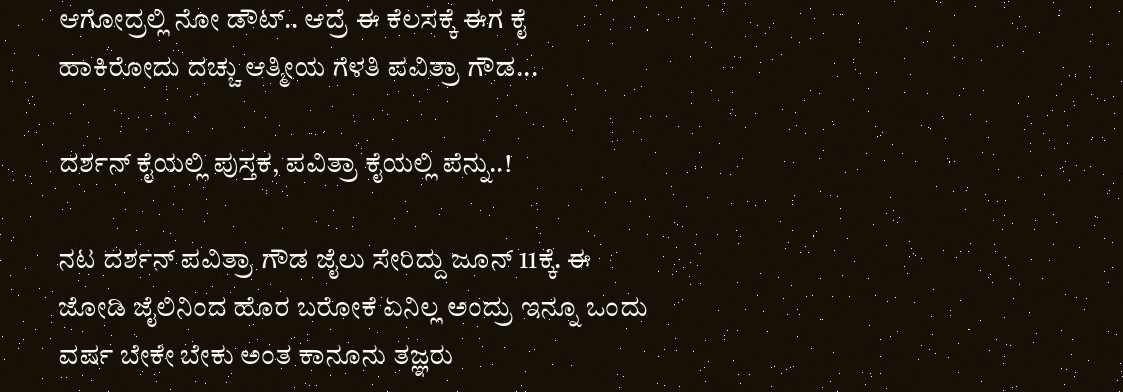ಆಗೋದ್ರಲ್ಲಿ ನೋ ಡೌಟ್.. ಆದ್ರೆ ಈ ಕೆಲಸಕ್ಕೆ ಈಗ ಕೈ ಹಾಕಿರೋದು ದಚ್ಚು ಆತ್ಮೀಯ ಗೆಳತಿ ಪವಿತ್ರಾ ಗೌಡ...

ದರ್ಶನ್ ಕೈಯಲ್ಲಿ ಪುಸ್ತಕ, ಪವಿತ್ರಾ ಕೈಯಲ್ಲಿ ಪೆನ್ನು..!

ನಟ ದರ್ಶನ್ ಪವಿತ್ರಾ ಗೌಡ ಜೈಲು ಸೇರಿದ್ದು ಜೂನ್ 11ಕ್ಕೆ. ಈ ಜೋಡಿ ಜೈಲಿನಿಂದ ಹೊರ ಬರೋಕೆ ಏನಿಲ್ಲ ಅಂದ್ರು ಇನ್ನೂ ಒಂದು ವರ್ಷ ಬೇಕೇ ಬೇಕು ಅಂತ ಕಾನೂನು ತಜ್ಞರು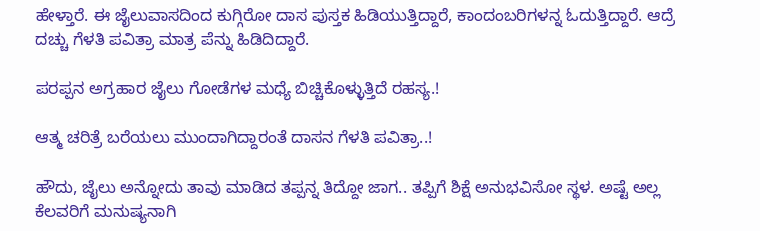ಹೇಳ್ತಾರೆ. ಈ ಜೈಲುವಾಸದಿಂದ ಕುಗ್ಗಿರೋ ದಾಸ ಪುಸ್ತಕ ಹಿಡಿಯುತ್ತಿದ್ದಾರೆ, ಕಾಂದಂಬರಿಗಳನ್ನ ಓದುತ್ತಿದ್ದಾರೆ. ಆದ್ರೆ ದಚ್ಚು ಗೆಳತಿ ಪವಿತ್ರಾ ಮಾತ್ರ ಪೆನ್ನು ಹಿಡಿದಿದ್ದಾರೆ.

ಪರಪ್ಪನ ಅಗ್ರಹಾರ ಜೈಲು ಗೋಡೆಗಳ ಮಧ್ಯೆ ಬಿಚ್ಚಿಕೊಳ್ಳುತ್ತಿದೆ ರಹಸ್ಯ.!

ಆತ್ಮ ಚರಿತ್ರೆ ಬರೆಯಲು ಮುಂದಾಗಿದ್ದಾರಂತೆ ದಾಸನ ಗೆಳತಿ ಪವಿತ್ರಾ..!

ಹೌದು, ಜೈಲು ಅನ್ನೋದು ತಾವು ಮಾಡಿದ ತಪ್ಪನ್ನ ತಿದ್ದೋ ಜಾಗ.. ತಪ್ಪಿಗೆ ಶಿಕ್ಷೆ ಅನುಭವಿಸೋ ಸ್ಥಳ. ಅಷ್ಟೆ ಅಲ್ಲ ಕೆಲವರಿಗೆ ಮನುಷ್ಯನಾಗಿ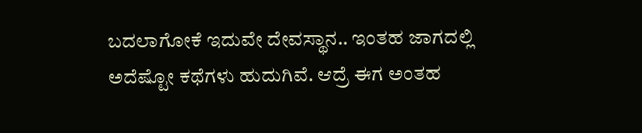ಬದಲಾಗೋಕೆ ಇದುವೇ ದೇವಸ್ಥಾನ.. ಇಂತಹ ಜಾಗದಲ್ಲಿ ಅದೆಷ್ಟೋ ಕಥೆಗಳು ಹುದುಗಿವೆ. ಆದ್ರೆ ಈಗ ಅಂತಹ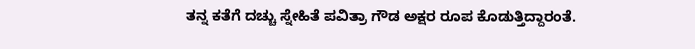ತನ್ನ ಕತೆಗೆ ದಚ್ಚು ಸ್ನೇಹಿತೆ ಪವಿತ್ರಾ ಗೌಡ ಅಕ್ಷರ ರೂಪ ಕೊಡುತ್ತಿದ್ದಾರಂತೆ.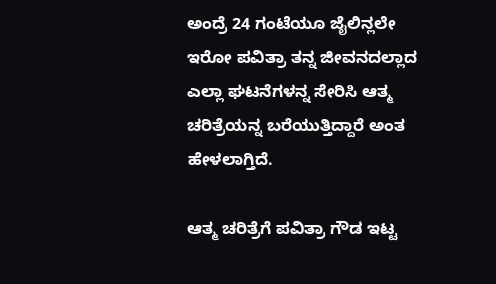ಅಂದ್ರೆ 24 ಗಂಟೆಯೂ ಜೈಲಿನ್ಲಲೇ ಇರೋ ಪವಿತ್ರಾ ತನ್ನ ಜೀವನದಲ್ಲಾದ ಎಲ್ಲಾ ಘಟನೆಗಳನ್ನ ಸೇರಿಸಿ ಆತ್ಮ ಚರಿತ್ರೆಯನ್ನ ಬರೆಯುತ್ತಿದ್ದಾರೆ ಅಂತ ಹೇಳಲಾಗ್ತಿದೆ.

ಆತ್ಮ ಚರಿತ್ರೆಗೆ ಪವಿತ್ರಾ ಗೌಡ ಇಟ್ಟ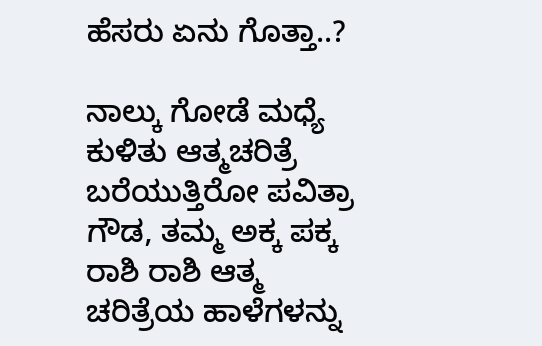ಹೆಸರು ಏನು ಗೊತ್ತಾ..?

ನಾಲ್ಕು ಗೋಡೆ ಮಧ್ಯೆ ಕುಳಿತು ಆತ್ಮಚರಿತ್ರೆ ಬರೆಯುತ್ತಿರೋ ಪವಿತ್ರಾ ಗೌಡ, ತಮ್ಮ ಅಕ್ಕ ಪಕ್ಕ ರಾಶಿ ರಾಶಿ ಆತ್ಮ ಚರಿತ್ರೆಯ ಹಾಳೆಗಳನ್ನು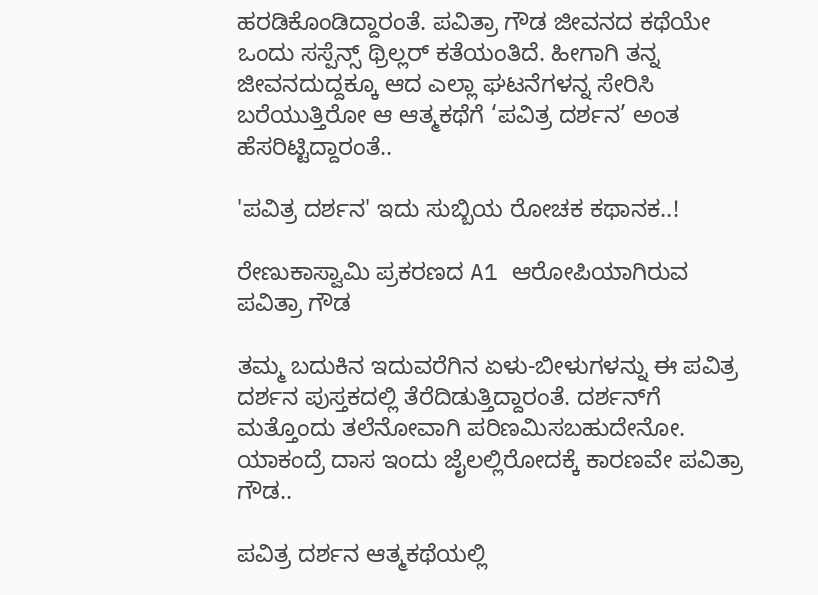ಹರಡಿಕೊಂಡಿದ್ದಾರಂತೆ. ಪವಿತ್ರಾ ಗೌಡ ಜೀವನದ ಕಥೆಯೇ ಒಂದು ಸಸ್ಪೆನ್ಸ್ ಥ್ರಿಲ್ಲರ್ ಕತೆಯಂತಿದೆ. ಹೀಗಾಗಿ ತನ್ನ ಜೀವನದುದ್ದಕ್ಕೂ ಆದ ಎಲ್ಲಾ ಘಟನೆಗಳನ್ನ ಸೇರಿಸಿ ಬರೆಯುತ್ತಿರೋ ಆ ಆತ್ಮಕಥೆಗೆ ‘ಪವಿತ್ರ ದರ್ಶನ’ ಅಂತ ಹೆಸರಿಟ್ಟಿದ್ದಾರಂತೆ..

'ಪವಿತ್ರ ದರ್ಶನ' ಇದು ಸುಬ್ಬಿಯ ರೋಚಕ ಕಥಾನಕ..!

ರೇಣುಕಾಸ್ವಾಮಿ ಪ್ರಕರಣದ A1 ಆರೋಪಿಯಾಗಿರುವ ಪವಿತ್ರಾ ಗೌಡ

ತಮ್ಮ ಬದುಕಿನ ಇದುವರೆಗಿನ ಏಳು-ಬೀಳುಗಳನ್ನು ಈ ಪವಿತ್ರ ದರ್ಶನ ಪುಸ್ತಕದಲ್ಲಿ ತೆರೆದಿಡುತ್ತಿದ್ದಾರಂತೆ. ದರ್ಶನ್‌ಗೆ ಮತ್ತೊಂದು ತಲೆನೋವಾಗಿ ಪರಿಣಮಿಸಬಹುದೇನೋ. ಯಾಕಂದ್ರೆ ದಾಸ ಇಂದು ಜೈಲಲ್ಲಿರೋದಕ್ಕೆ ಕಾರಣವೇ ಪವಿತ್ರಾ ಗೌಡ..

ಪವಿತ್ರ ದರ್ಶನ ಆತ್ಮಕಥೆಯಲ್ಲಿ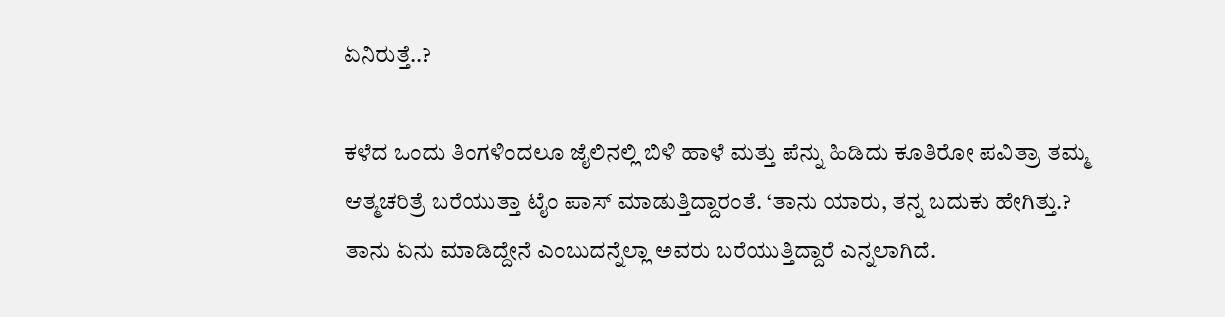ಏನಿರುತ್ತೆ..?

ಕಳೆದ ಒಂದು ತಿಂಗಳಿಂದಲೂ ಜೈಲಿನಲ್ಲಿ ಬಿಳಿ ಹಾಳೆ ಮತ್ತು ಪೆನ್ನು ಹಿಡಿದು ಕೂತಿರೋ ಪವಿತ್ರಾ ತಮ್ಮ ಆತ್ಮಚರಿತ್ರೆ ಬರೆಯುತ್ತಾ ಟೈಂ ಪಾಸ್ ಮಾಡುತ್ತಿದ್ದಾರಂತೆ. ‘ತಾನು ಯಾರು, ತನ್ನ ಬದುಕು ಹೇಗಿತ್ತು.? ತಾನು ಏನು ಮಾಡಿದ್ದೇನೆ ಎಂಬುದನ್ನೆಲ್ಲಾ ಅವರು ಬರೆಯುತ್ತಿದ್ದಾರೆ ಎನ್ನಲಾಗಿದೆ.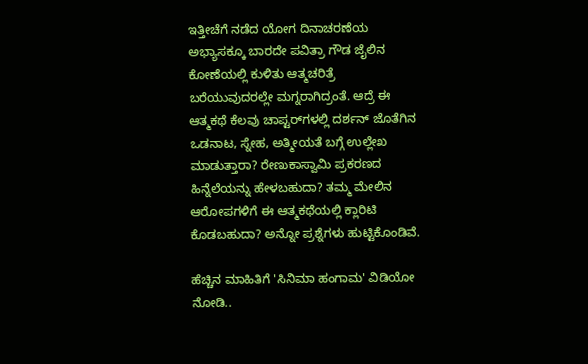ಇತ್ತೀಚೆಗೆ ನಡೆದ ಯೋಗ ದಿನಾಚರಣೆಯ ಅಭ್ಯಾಸಕ್ಕೂ ಬಾರದೇ ಪವಿತ್ರಾ ಗೌಡ ಜೈಲಿನ ಕೋಣೆಯಲ್ಲಿ ಕುಳಿತು ಆತ್ಮಚರಿತ್ರೆ ಬರೆಯುವುದರಲ್ಲೇ ಮಗ್ನರಾಗಿದ್ರಂತೆ. ಆದ್ರೆ ಈ ಆತ್ಮಕಥೆ ಕೆಲವು ಚಾಪ್ಟರ್‌ಗಳಲ್ಲಿ ದರ್ಶನ್ ಜೊತೆಗಿನ ಒಡನಾಟ, ಸ್ನೇಹ, ಅತ್ಮೀಯತೆ ಬಗ್ಗೆ ಉಲ್ಲೇಖ ಮಾಡುತ್ತಾರಾ? ರೇಣುಕಾಸ್ವಾಮಿ ಪ್ರಕರಣದ ಹಿನ್ನೆಲೆಯನ್ನು ಹೇಳಬಹುದಾ? ತಮ್ಮ ಮೇಲಿನ ಆರೋಪಗಳಿಗೆ ಈ ಆತ್ಮಕಥೆಯಲ್ಲಿ ಕ್ಲಾರಿಟಿ ಕೊಡಬಹುದಾ? ಅನ್ನೋ ಪ್ರಶ್ನೆಗಳು ಹುಟ್ಟಿಕೊಂಡಿವೆ.

ಹೆಚ್ಚಿನ ಮಾಹಿತಿಗೆ 'ಸಿನಿಮಾ ಹಂಗಾಮ' ವಿಡಿಯೋ ನೋಡಿ..